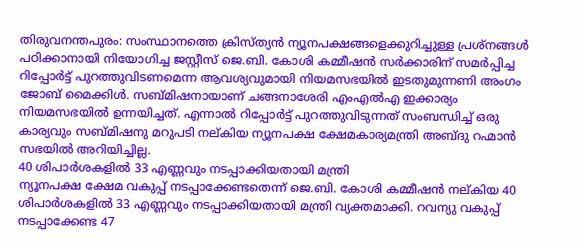തിരുവനന്തപുരം: സംസ്ഥാനത്തെ ക്രിസ്ത്യൻ ന്യൂനപക്ഷങ്ങളെക്കുറിച്ചുള്ള പ്രശ്നങ്ങൾ പഠിക്കാനായി നിയോഗിച്ച ജസ്റ്റീസ് ജെ.ബി. കോശി കമ്മീഷൻ സർക്കാരിന് സമർപ്പിച്ച റിപ്പോർട്ട് പുറത്തുവിടണമെന്ന ആവശ്യവുമായി നിയമസഭയിൽ ഇടതുമുന്നണി അംഗം ജോബ് മൈക്കിൾ. സബ്മിഷനായാണ് ചങ്ങനാശേരി എംഎൽഎ ഇക്കാര്യം നിയമസഭയിൽ ഉന്നയിച്ചത്. എന്നാൽ റിപ്പോർട്ട് പുറത്തുവിടുന്നത് സംബന്ധിച്ച് ഒരു കാര്യവും സബ്മിഷനു മറുപടി നല്കിയ ന്യൂനപക്ഷ ക്ഷേമകാര്യമന്ത്രി അബ്ദു റഹ്മാൻ സഭയിൽ അറിയിച്ചില്ല.
40 ശിപാർശകളിൽ 33 എണ്ണവും നടപ്പാക്കിയതായി മന്ത്രി
ന്യൂനപക്ഷ ക്ഷേമ വകുപ്പ് നടപ്പാക്കേണ്ടതെന്ന് ജെ.ബി. കോശി കമ്മീഷൻ നല്കിയ 40 ശിപാർശകളിൽ 33 എണ്ണവും നടപ്പാക്കിയതായി മന്ത്രി വ്യക്തമാക്കി. റവന്യു വകുപ്പ് നടപ്പാക്കേണ്ട 47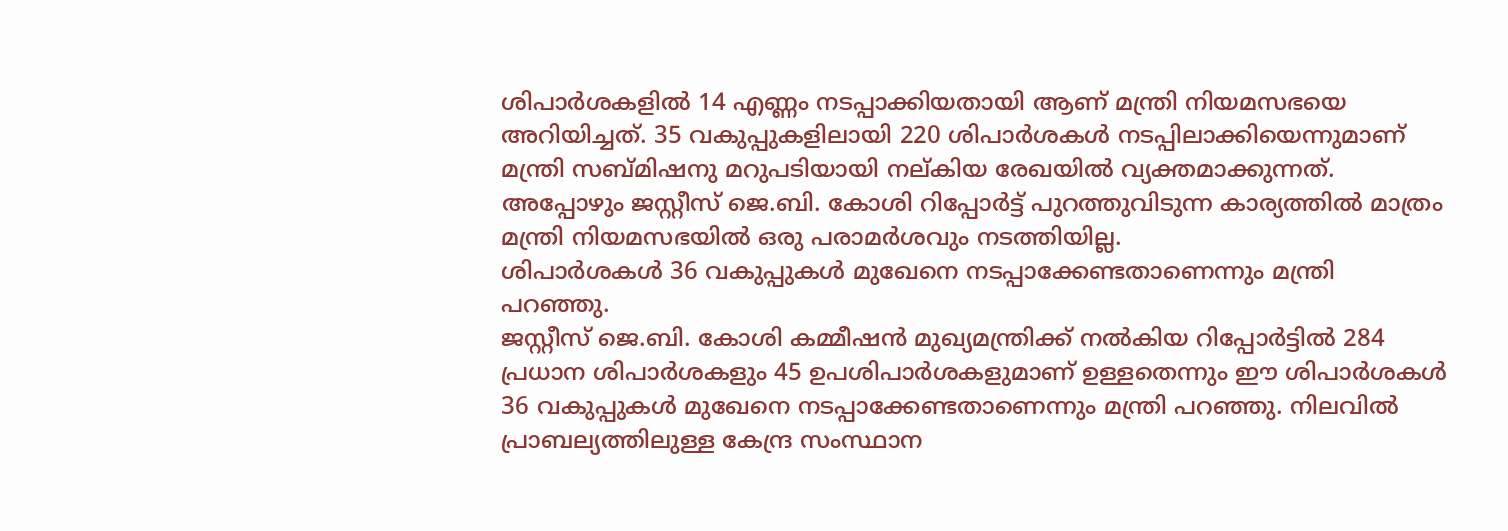ശിപാർശകളിൽ 14 എണ്ണം നടപ്പാക്കിയതായി ആണ് മന്ത്രി നിയമസഭയെ അറിയിച്ചത്. 35 വകുപ്പുകളിലായി 220 ശിപാർശകൾ നടപ്പിലാക്കിയെന്നുമാണ് മന്ത്രി സബ്മിഷനു മറുപടിയായി നല്കിയ രേഖയിൽ വ്യക്തമാക്കുന്നത്. അപ്പോഴും ജസ്റ്റീസ് ജെ.ബി. കോശി റിപ്പോർട്ട് പുറത്തുവിടുന്ന കാര്യത്തിൽ മാത്രം മന്ത്രി നിയമസഭയിൽ ഒരു പരാമർശവും നടത്തിയില്ല.
ശിപാർശകൾ 36 വകുപ്പുകൾ മുഖേനെ നടപ്പാക്കേണ്ടതാണെന്നും മന്ത്രി പറഞ്ഞു.
ജസ്റ്റീസ് ജെ.ബി. കോശി കമ്മീഷൻ മുഖ്യമന്ത്രിക്ക് നൽകിയ റിപ്പോർട്ടിൽ 284 പ്രധാന ശിപാർശകളും 45 ഉപശിപാർശകളുമാണ് ഉള്ളതെന്നും ഈ ശിപാർശകൾ 36 വകുപ്പുകൾ മുഖേനെ നടപ്പാക്കേണ്ടതാണെന്നും മന്ത്രി പറഞ്ഞു. നിലവിൽ പ്രാബല്യത്തിലുള്ള കേന്ദ്ര സംസ്ഥാന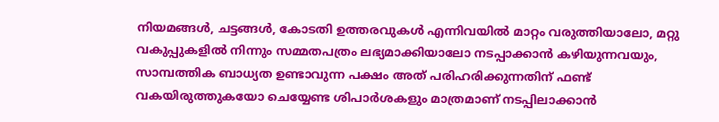നിയമങ്ങൾ, ചട്ടങ്ങൾ, കോടതി ഉത്തരവുകൾ എന്നിവയിൽ മാറ്റം വരുത്തിയാലോ, മറ്റു വകുപ്പുകളിൽ നിന്നും സമ്മതപത്രം ലഭ്യമാക്കിയാലോ നടപ്പാക്കാൻ കഴിയുന്നവയും, സാമ്പത്തിക ബാധ്യത ഉണ്ടാവുന്ന പക്ഷം അത് പരിഹരിക്കുന്നതിന് ഫണ്ട് വകയിരുത്തുകയോ ചെയ്യേണ്ട ശിപാർശകളും മാത്രമാണ് നടപ്പിലാക്കാൻ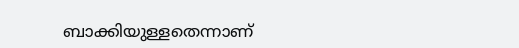ബാക്കിയുള്ളതെന്നാണ്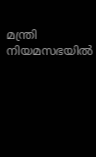മന്ത്രി നിയമസഭയിൽ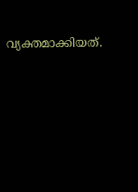വ്യക്തമാക്കിയത്.